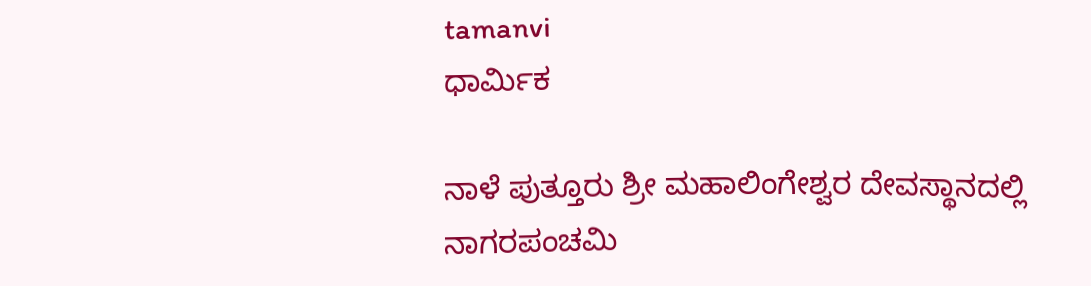tamanvi
ಧಾರ್ಮಿಕ

ನಾಳೆ ಪುತ್ತೂರು ಶ್ರೀ ಮಹಾಲಿಂಗೇಶ್ವರ ದೇವಸ್ಥಾನದಲ್ಲಿ ನಾಗರಪಂಚಮಿ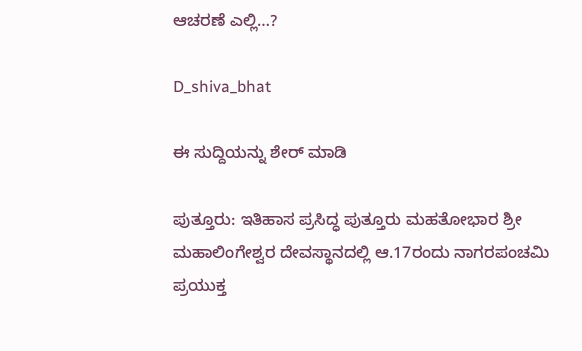ಆಚರಣೆ ಎಲ್ಲಿ…?

D_shiva_bhat

ಈ ಸುದ್ದಿಯನ್ನು ಶೇರ್ ಮಾಡಿ

ಪುತ್ತೂರು: ಇತಿಹಾಸ ಪ್ರಸಿದ್ಧ ಪುತ್ತೂರು ಮಹತೋಭಾರ ಶ್ರೀ ಮಹಾಲಿಂಗೇಶ್ವರ ದೇವಸ್ಥಾನದಲ್ಲಿ ಆ.17ರಂದು ನಾಗರಪಂಚಮಿ ಪ್ರಯುಕ್ತ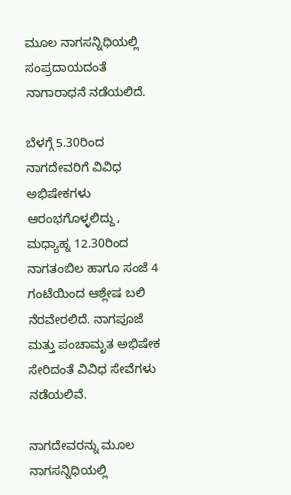ಮೂಲ ನಾಗಸನ್ನಿಧಿಯಲ್ಲಿ ಸಂಪ್ರದಾಯದಂತೆ ನಾಗಾರಾಧನೆ ನಡೆಯಲಿದೆ.

ಬೆಳಗ್ಗೆ 5.30ರಿಂದ ನಾಗದೇವರಿಗೆ ವಿವಿಧ ಅಭಿಷೇಕಗಳು ಆರಂಭಗೊಳ್ಳಲಿದ್ದು, ಮಧ್ಯಾಹ್ನ 12.30ರಿಂದ ನಾಗತಂಬಿಲ ಹಾಗೂ ಸಂಜೆ 4 ಗಂಟೆಯಿಂದ ಆಶ್ಲೇಷ ಬಲಿ ನೆರವೇರಲಿದೆ. ನಾಗಪೂಜೆ ಮತ್ತು ಪಂಚಾಮೃತ ಅಭಿಷೇಕ ಸೇರಿದಂತೆ ವಿವಿಧ ಸೇವೆಗಳು ನಡೆಯಲಿವೆ.

ನಾಗದೇವರನ್ನು ಮೂಲ ನಾಗಸನ್ನಿಧಿಯಲ್ಲಿ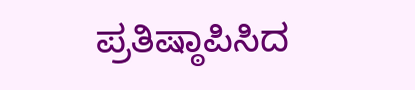ಪ್ರತಿಷ್ಠಾಪಿಸಿದ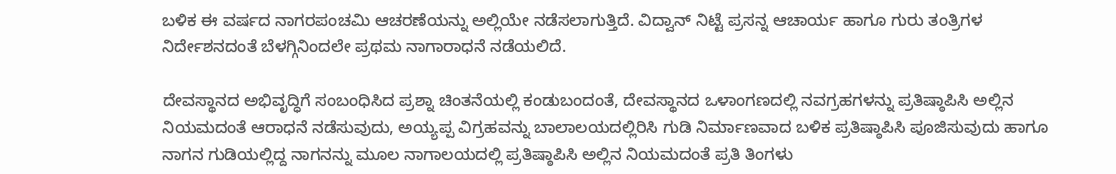ಬಳಿಕ ಈ ವರ್ಷದ ನಾಗರಪಂಚಮಿ ಆಚರಣೆಯನ್ನು ಅಲ್ಲಿಯೇ ನಡೆಸಲಾಗುತ್ತಿದೆ. ವಿದ್ವಾನ್ ನಿಟ್ಟೆ ಪ್ರಸನ್ನ ಆಚಾರ್ಯ ಹಾಗೂ ಗುರು ತಂತ್ರಿಗಳ ನಿರ್ದೇಶನದಂತೆ ಬೆಳಗ್ಗಿನಿಂದಲೇ ಪ್ರಥಮ ನಾಗಾರಾಧನೆ ನಡೆಯಲಿದೆ.

ದೇವಸ್ಥಾನದ ಅಭಿವೃದ್ಧಿಗೆ ಸಂಬಂಧಿಸಿದ ಪ್ರಶ್ನಾ ಚಿಂತನೆಯಲ್ಲಿ ಕಂಡುಬಂದಂತೆ, ದೇವಸ್ಥಾನದ ಒಳಾಂಗಣದಲ್ಲಿ ನವಗ್ರಹಗಳನ್ನು ಪ್ರತಿಷ್ಠಾಪಿಸಿ ಅಲ್ಲಿನ ನಿಯಮದಂತೆ ಆರಾಧನೆ ನಡೆಸುವುದು, ಅಯ್ಯಪ್ಪ ವಿಗ್ರಹವನ್ನು ಬಾಲಾಲಯದಲ್ಲಿರಿಸಿ ಗುಡಿ ನಿರ್ಮಾಣವಾದ ಬಳಿಕ ಪ್ರತಿಷ್ಠಾಪಿಸಿ ಪೂಜಿಸುವುದು ಹಾಗೂ ನಾಗನ ಗುಡಿಯಲ್ಲಿದ್ದ ನಾಗನನ್ನು ಮೂಲ ನಾಗಾಲಯದಲ್ಲಿ ಪ್ರತಿಷ್ಠಾಪಿಸಿ ಅಲ್ಲಿನ ನಿಯಮದಂತೆ ಪ್ರತಿ ತಿಂಗಳು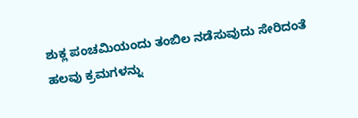ಶುಕ್ಲ ಪಂಚಮಿಯಂದು ತಂಬಿಲ ನಡೆಸುವುದು ಸೇರಿದಂತೆ ಹಲವು ಕ್ರಮಗಳನ್ನು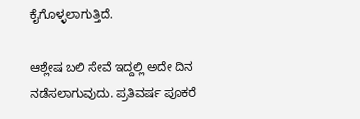ಕೈಗೊಳ್ಳಲಾಗುತ್ತಿದೆ.

ಆಶ್ಲೇಷ ಬಲಿ ಸೇವೆ ಇದ್ದಲ್ಲಿ ಅದೇ ದಿನ ನಡೆಸಲಾಗುವುದು. ಪ್ರತಿವರ್ಷ ಪೂಕರೆ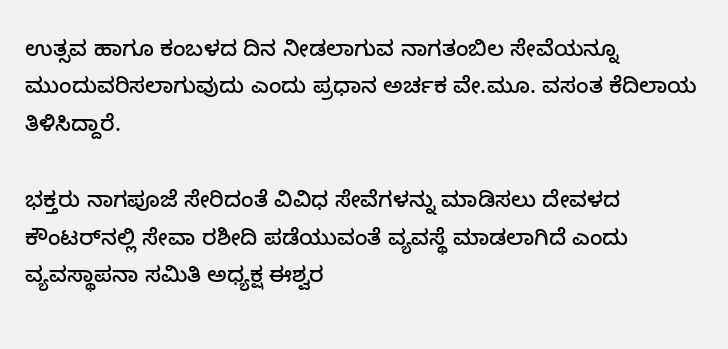ಉತ್ಸವ ಹಾಗೂ ಕಂಬಳದ ದಿನ ನೀಡಲಾಗುವ ನಾಗತಂಬಿಲ ಸೇವೆಯನ್ನೂ ಮುಂದುವರಿಸಲಾಗುವುದು ಎಂದು ಪ್ರಧಾನ ಅರ್ಚಕ ವೇ.ಮೂ. ವಸಂತ ಕೆದಿಲಾಯ ತಿಳಿಸಿದ್ದಾರೆ.

ಭಕ್ತರು ನಾಗಪೂಜೆ ಸೇರಿದಂತೆ ವಿವಿಧ ಸೇವೆಗಳನ್ನು ಮಾಡಿಸಲು ದೇವಳದ ಕೌಂಟರ್‌ನಲ್ಲಿ ಸೇವಾ ರಶೀದಿ ಪಡೆಯುವಂತೆ ವ್ಯವಸ್ಥೆ ಮಾಡಲಾಗಿದೆ ಎಂದು ವ್ಯವಸ್ಥಾಪನಾ ಸಮಿತಿ ಅಧ್ಯಕ್ಷ ಈಶ್ವರ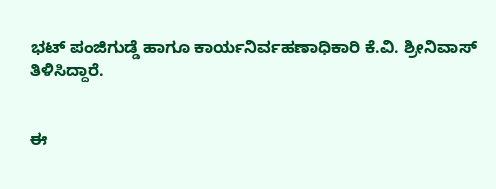ಭಟ್ ಪಂಜಿಗುಡ್ಡೆ ಹಾಗೂ ಕಾರ್ಯನಿರ್ವಹಣಾಧಿಕಾರಿ ಕೆ.ವಿ. ಶ್ರೀನಿವಾಸ್ ತಿಳಿಸಿದ್ದಾರೆ.


ಈ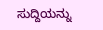ಸುದ್ದಿಯನ್ನು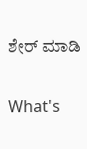ಶೇರ್ ಮಾಡಿ

What's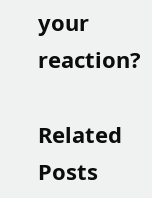your reaction?

Related Posts